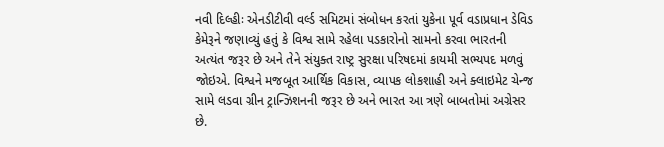નવી દિલ્હીઃ એનડીટીવી વર્લ્ડ સમિટમાં સંબોધન કરતાં યુકેના પૂર્વ વડાપ્રધાન ડેવિડ કેમેરૂને જણાવ્યું હતું કે વિશ્વ સામે રહેલા પડકારોનો સામનો કરવા ભારતની અત્યંત જરૂર છે અને તેને સંયુક્ત રાષ્ટ્ર સુરક્ષા પરિષદમાં કાયમી સભ્યપદ મળવું જોઇએ. વિશ્વને મજબૂત આર્થિક વિકાસ, વ્યાપક લોકશાહી અને ક્લાઇમેટ ચેન્જ સામે લડવા ગ્રીન ટ્રાન્ઝિશનની જરૂર છે અને ભારત આ ત્રણે બાબતોમાં અગ્રેસર છે.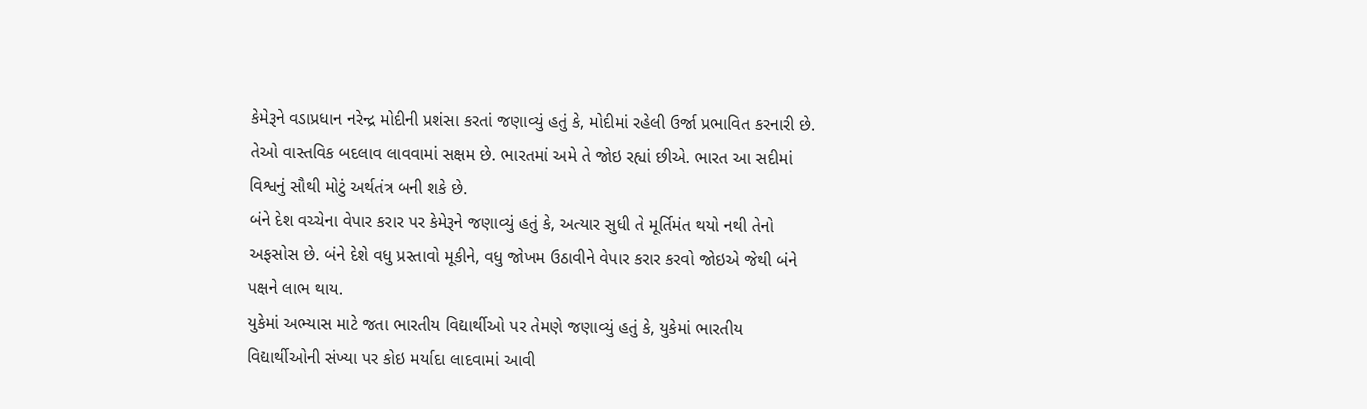કેમેરૂને વડાપ્રધાન નરેન્દ્ર મોદીની પ્રશંસા કરતાં જણાવ્યું હતું કે, મોદીમાં રહેલી ઉર્જા પ્રભાવિત કરનારી છે. તેઓ વાસ્તવિક બદલાવ લાવવામાં સક્ષમ છે. ભારતમાં અમે તે જોઇ રહ્યાં છીએ. ભારત આ સદીમાં વિશ્વનું સૌથી મોટું અર્થતંત્ર બની શકે છે.
બંને દેશ વચ્ચેના વેપાર કરાર પર કેમેરૂને જણાવ્યું હતું કે, અત્યાર સુધી તે મૂર્તિમંત થયો નથી તેનો અફસોસ છે. બંને દેશે વધુ પ્રસ્તાવો મૂકીને, વધુ જોખમ ઉઠાવીને વેપાર કરાર કરવો જોઇએ જેથી બંને પક્ષને લાભ થાય.
યુકેમાં અભ્યાસ માટે જતા ભારતીય વિદ્યાર્થીઓ પર તેમણે જણાવ્યું હતું કે, યુકેમાં ભારતીય વિદ્યાર્થીઓની સંખ્યા પર કોઇ મર્યાદા લાદવામાં આવી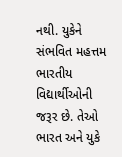નથી. યુકેને સંભવિત મહત્તમ ભારતીય વિદ્યાર્થીઓની જરૂર છે. તેઓ ભારત અને યુકે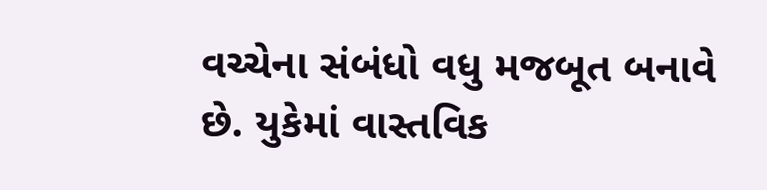વચ્ચેના સંબંધો વધુ મજબૂત બનાવે છે. યુકેમાં વાસ્તવિક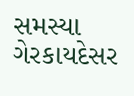સમસ્યા ગેરકાયદેસર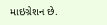માઇગ્રેશન છે.